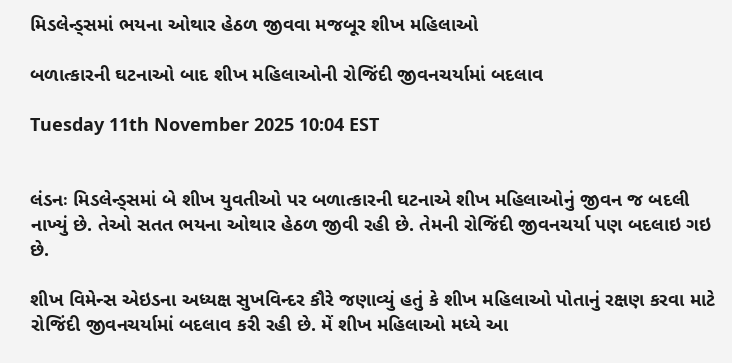મિડલેન્ડ્સમાં ભયના ઓથાર હેઠળ જીવવા મજબૂર શીખ મહિલાઓ

બળાત્કારની ઘટનાઓ બાદ શીખ મહિલાઓની રોજિંદી જીવનચર્યામાં બદલાવ

Tuesday 11th November 2025 10:04 EST


લંડનઃ મિડલેન્ડ્સમાં બે શીખ યુવતીઓ પર બળાત્કારની ઘટનાએ શીખ મહિલાઓનું જીવન જ બદલી નાખ્યું છે. તેઓ સતત ભયના ઓથાર હેઠળ જીવી રહી છે. તેમની રોજિંદી જીવનચર્યા પણ બદલાઇ ગઇ છે.

શીખ વિમેન્સ એઇડના અધ્યક્ષ સુખવિન્દર કૌરે જણાવ્યું હતું કે શીખ મહિલાઓ પોતાનું રક્ષણ કરવા માટે રોજિંદી જીવનચર્યામાં બદલાવ કરી રહી છે. મેં શીખ મહિલાઓ મધ્યે આ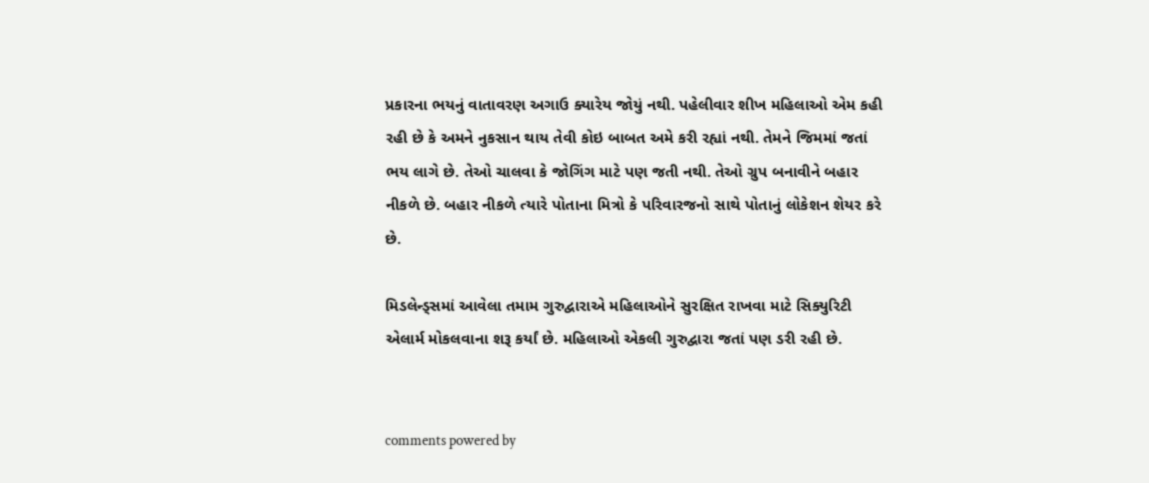પ્રકારના ભયનું વાતાવરણ અગાઉ ક્યારેય જોયું નથી. પહેલીવાર શીખ મહિલાઓ એમ કહી રહી છે કે અમને નુકસાન થાય તેવી કોઇ બાબત અમે કરી રહ્યાં નથી. તેમને જિમમાં જતાં ભય લાગે છે. તેઓ ચાલવા કે જોગિંગ માટે પણ જતી નથી. તેઓ ગ્રુપ બનાવીને બહાર નીકળે છે. બહાર નીકળે ત્યારે પોતાના મિત્રો કે પરિવારજનો સાથે પોતાનું લોકેશન શેયર કરે છે.

મિડલેન્ડ્સમાં આવેલા તમામ ગુરુદ્વારાએ મહિલાઓને સુરક્ષિત રાખવા માટે સિક્યુરિટી એલાર્મ મોકલવાના શરૂ કર્યાં છે. મહિલાઓ એકલી ગુરુદ્વારા જતાં પણ ડરી રહી છે.


comments powered by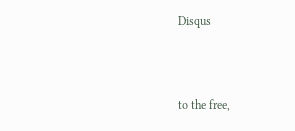Disqus



to the free,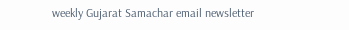weekly Gujarat Samachar email newsletter